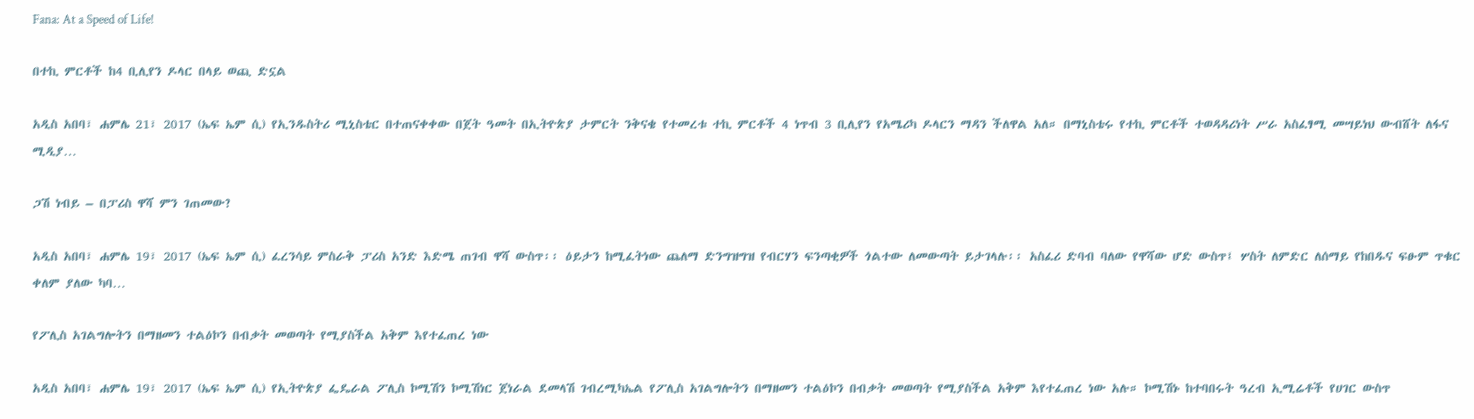Fana: At a Speed of Life!

በተኪ ምርቶች ከ4 ቢሊየን ዶላር በላይ ወጪ ድኗል

አዲስ አበባ፣ ሐምሌ 21፣ 2017 (ኤፍ ኤም ሲ) የኢንዱስትሪ ሚኒስቴር በተጠናቀቀው በጀት ዓመት በኢትዮጵያ ታምርት ንቅናቄ የተመረቱ ተኪ ምርቶች 4 ነጥብ 3 ቢሊየን የአሜሪካ ዶላርን ማዳን ችለዋል አለ። በማኒስቴሩ የተኪ ምርቶች ተወዳዳሪነት ሥራ አስፈፃሚ መሣይነህ ውብሸት ለፋና ሚዲያ…

ጋሽ ነብይ – በፓሪስ ዋሻ ምን ገጠመው?

አዲስ አበባ፣ ሐምሌ 19፣ 2017 (ኤፍ ኤም ሲ) ፈረንሳይ ምስራቅ ፓሪስ አንድ እድሜ ጠገብ ዋሻ ውስጥ፡፡ ዕይታን ከሚፈትነው ጨለማ ድንግዝግዝ የብርሃን ፍንጣቂዎች ጎልተው ለመውጣት ይታገላሉ፡፡ አስፈሪ ድባብ ባለው የዋሻው ሆድ ውስጥ፤ ሦስት ለምድር ለሰማይ የከበዱና ፍፁም ጥቁር ቀለም ያለው ካባ…

የፖሊስ አገልግሎትን በማዘመን ተልዕኮን በብቃት መወጣት የሚያስችል አቅም እየተፈጠረ ነው

አዲስ አበባ፣ ሐምሌ 19፣ 2017 (ኤፍ ኤም ሲ) የኢትዮጵያ ፌዴራል ፖሊስ ኮሚሽን ኮሚሽነር ጀነራል ደመላሽ ገብረሚካኤል የፖሊስ አገልግሎትን በማዘመን ተልዕኮን በብቃት መወጣት የሚያስችል አቅም እየተፈጠረ ነው አሉ። ኮሚሽኑ ከተባበሩት ዓረብ ኢሚሬቶች የሀገር ውስጥ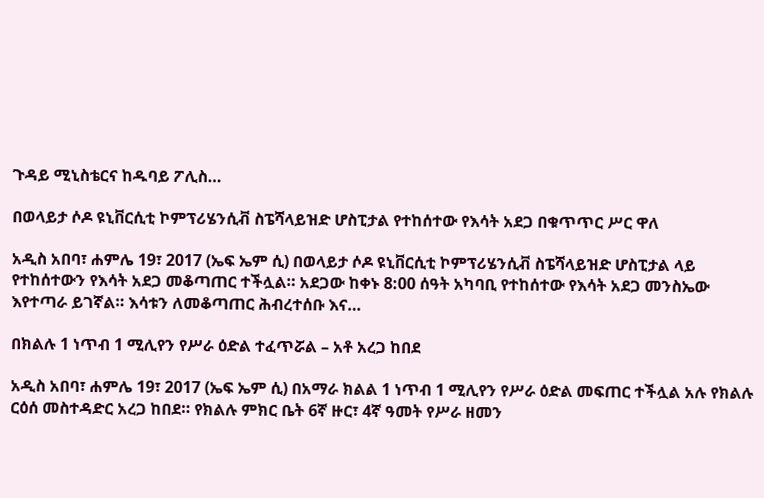ጉዳይ ሚኒስቴርና ከዱባይ ፖሊስ…

በወላይታ ሶዶ ዩኒቨርሲቲ ኮምፕሪሄንሲቭ ስፔሻላይዝድ ሆስፒታል የተከሰተው የእሳት አደጋ በቁጥጥር ሥር ዋለ

አዲስ አበባ፣ ሐምሌ 19፣ 2017 (ኤፍ ኤም ሲ) በወላይታ ሶዶ ዩኒቨርሲቲ ኮምፕሪሄንሲቭ ስፔሻላይዝድ ሆስፒታል ላይ የተከሰተውን የእሳት አደጋ መቆጣጠር ተችሏል። አደጋው ከቀኑ 8:00 ሰዓት አካባቢ የተከሰተው የእሳት አደጋ መንስኤው እየተጣራ ይገኛል። እሳቱን ለመቆጣጠር ሕብረተሰቡ እና…

በክልሉ 1 ነጥብ 1 ሚሊየን የሥራ ዕድል ተፈጥሯል – አቶ አረጋ ከበደ

አዲስ አበባ፣ ሐምሌ 19፣ 2017 (ኤፍ ኤም ሲ) በአማራ ክልል 1 ነጥብ 1 ሚሊየን የሥራ ዕድል መፍጠር ተችሏል አሉ የክልሉ ርዕሰ መስተዳድር አረጋ ከበደ። የክልሉ ምክር ቤት 6ኛ ዙር፣ 4ኛ ዓመት የሥራ ዘመን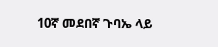10ኛ መደበኛ ጉባኤ ላይ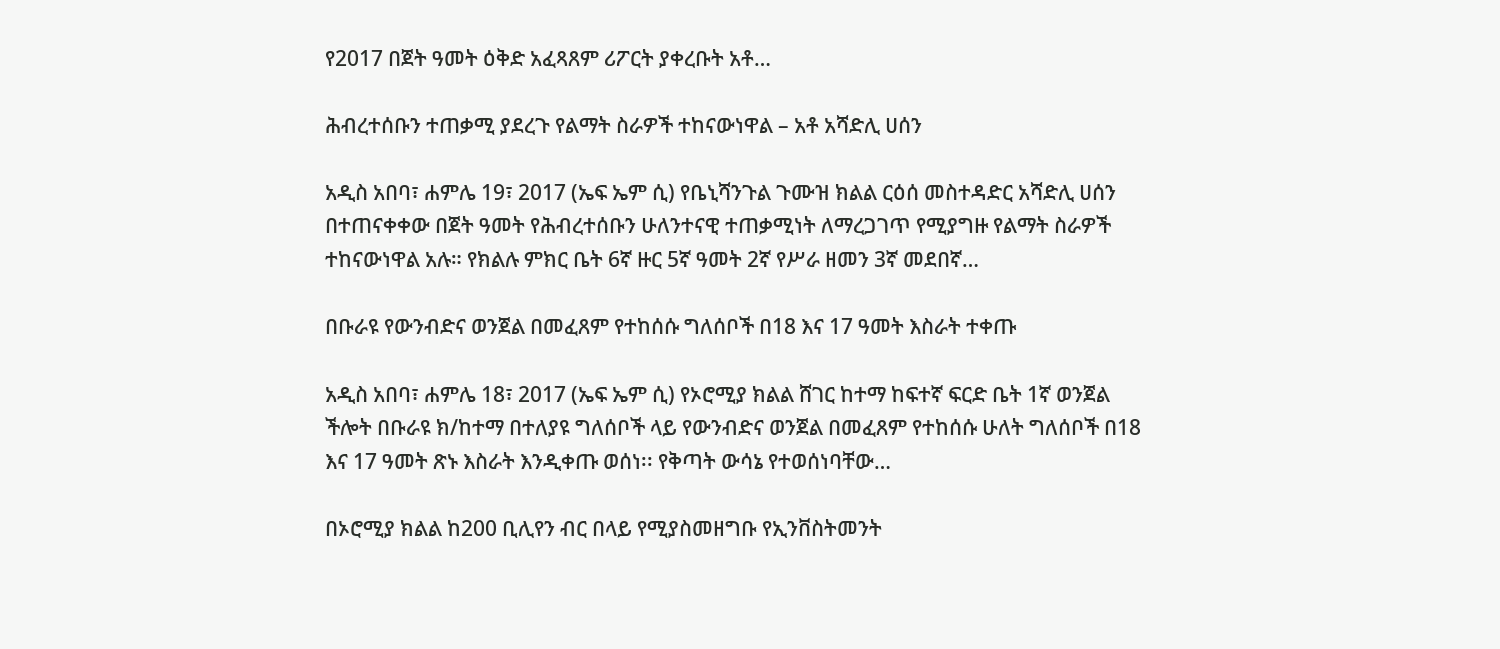የ2017 በጀት ዓመት ዕቅድ አፈጻጸም ሪፖርት ያቀረቡት አቶ…

ሕብረተሰቡን ተጠቃሚ ያደረጉ የልማት ስራዎች ተከናውነዋል – አቶ አሻድሊ ሀሰን

አዲስ አበባ፣ ሐምሌ 19፣ 2017 (ኤፍ ኤም ሲ) የቤኒሻንጉል ጉሙዝ ክልል ርዕሰ መስተዳድር አሻድሊ ሀሰን በተጠናቀቀው በጀት ዓመት የሕብረተሰቡን ሁለንተናዊ ተጠቃሚነት ለማረጋገጥ የሚያግዙ የልማት ስራዎች ተከናውነዋል አሉ። የክልሉ ምክር ቤት 6ኛ ዙር 5ኛ ዓመት 2ኛ የሥራ ዘመን 3ኛ መደበኛ…

በቡራዩ የውንብድና ወንጀል በመፈጸም የተከሰሱ ግለሰቦች በ18 እና 17 ዓመት እስራት ተቀጡ

አዲስ አበባ፣ ሐምሌ 18፣ 2017 (ኤፍ ኤም ሲ) የኦሮሚያ ክልል ሸገር ከተማ ከፍተኛ ፍርድ ቤት 1ኛ ወንጀል ችሎት በቡራዩ ክ/ከተማ በተለያዩ ግለሰቦች ላይ የውንብድና ወንጀል በመፈጸም የተከሰሱ ሁለት ግለሰቦች በ18 እና 17 ዓመት ጽኑ እስራት እንዲቀጡ ወሰነ፡፡ የቅጣት ውሳኔ የተወሰነባቸው…

በኦሮሚያ ክልል ከ200 ቢሊየን ብር በላይ የሚያስመዘግቡ የኢንቨስትመንት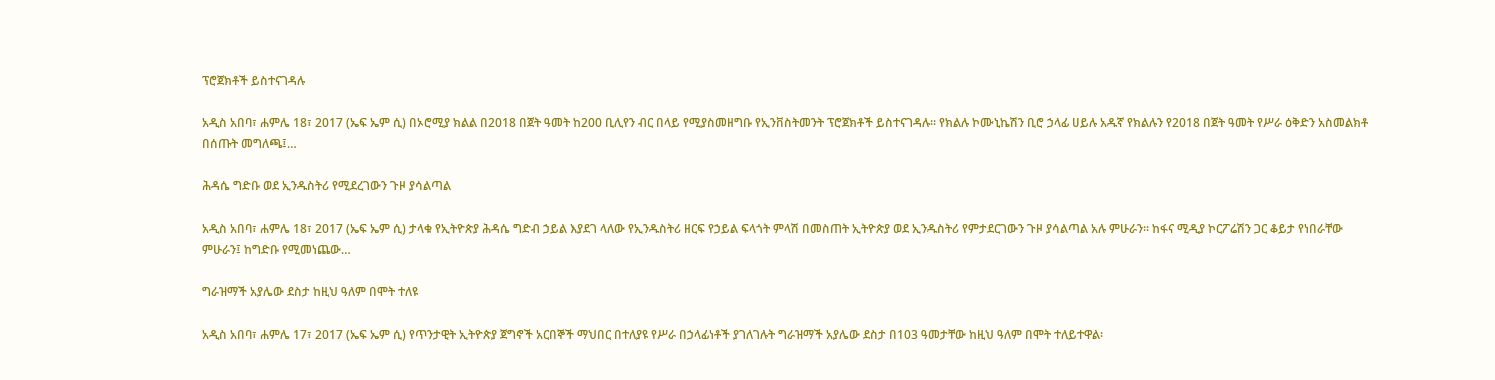ፕሮጀክቶች ይስተናገዳሉ

አዲስ አበባ፣ ሐምሌ 18፣ 2017 (ኤፍ ኤም ሲ) በኦሮሚያ ክልል በ2018 በጀት ዓመት ከ200 ቢሊየን ብር በላይ የሚያስመዘግቡ የኢንቨስትመንት ፕሮጀክቶች ይስተናገዳሉ። የክልሉ ኮሙኒኬሽን ቢሮ ኃላፊ ሀይሉ አዱኛ የክልሉን የ2018 በጀት ዓመት የሥራ ዕቅድን አስመልክቶ በሰጡት መግለጫ፤…

ሕዳሴ ግድቡ ወደ ኢንዱስትሪ የሚደረገውን ጉዞ ያሳልጣል

አዲስ አበባ፣ ሐምሌ 18፣ 2017 (ኤፍ ኤም ሲ) ታላቁ የኢትዮጵያ ሕዳሴ ግድብ ኃይል እያደገ ላለው የኢንዱስትሪ ዘርፍ የኃይል ፍላጎት ምላሽ በመስጠት ኢትዮጵያ ወደ ኢንዱስትሪ የምታደርገውን ጉዞ ያሳልጣል አሉ ምሁራን፡፡ ከፋና ሚዲያ ኮርፖሬሽን ጋር ቆይታ የነበራቸው ምሁራን፤ ከግድቡ የሚመነጨው…

ግራዝማች አያሌው ደስታ ከዚህ ዓለም በሞት ተለዩ

አዲስ አበባ፣ ሐምሌ 17፣ 2017 (ኤፍ ኤም ሲ) የጥንታዊት ኢትዮጵያ ጀግኖች አርበኞች ማህበር በተለያዩ የሥራ በኃላፊነቶች ያገለገሉት ግራዝማች አያሌው ደስታ በ103 ዓመታቸው ከዚህ ዓለም በሞት ተለይተዋል፡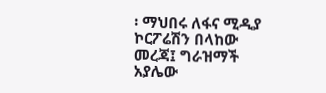፡ ማህበሩ ለፋና ሚዲያ ኮርፖሬሽን በላከው መረጃ፤ ግራዝማች አያሌው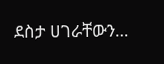ደስታ ሀገራቸውን…